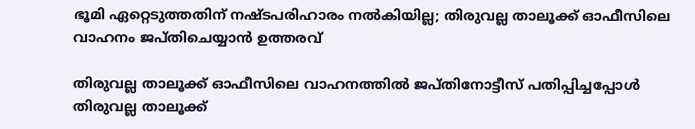ഭൂമി ഏറ്റെടുത്തതിന് നഷ്ടപരിഹാരം നൽകിയില്ല; തിരുവല്ല താലൂക്ക് ഓഫീസിലെ വാഹനം ജപ്തിചെയ്യാൻ ഉത്തരവ്

തിരുവല്ല താലൂക്ക് ഓഫീസിലെ വാഹനത്തിൽ ജപ്തിനോട്ടീസ് പതിപ്പിച്ചപ്പോൾ
തിരുവല്ല താലൂക്ക്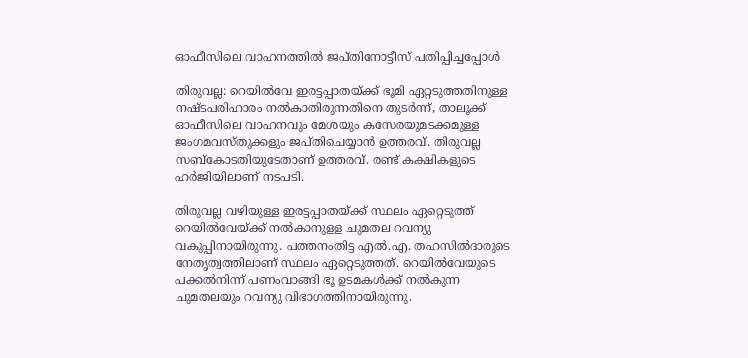ഓഫീസിലെ വാഹനത്തിൽ ജപ്തിനോട്ടീസ് പതിപ്പിച്ചപ്പോൾ

തിരുവല്ല: റെയിൽവേ ഇരട്ടപ്പാതയ്ക്ക് ഭൂമി ഏറ്റടുത്തതിനുള്ള നഷ്ടപരിഹാരം നൽകാതിരുന്നതിനെ തുടർന്ന്, താലൂക്ക് ഓഫീസിലെ വാഹനവും മേശയും കസേരയുമടക്കമുള്ള ജംഗമവസ്തുക്കളും ജപ്തിചെയ്യാൻ ഉത്തരവ്. തിരുവല്ല സബ്‌കോടതിയുടേതാണ് ഉത്തരവ്. രണ്ട് കക്ഷികളുടെ ഹർജിയിലാണ് നടപടി.

തിരുവല്ല വഴിയുള്ള ഇരട്ടപ്പാതയ്ക്ക് സ്ഥലം ഏറ്റെടുത്ത് റെയിൽവേയ്ക്ക് നൽകാനുളള ചുമതല റവന്യു വകുപ്പിനായിരുന്നു. പത്തനംതിട്ട എൽ.എ. തഹസിൽദാരുടെ നേതൃത്വത്തിലാണ് സ്ഥലം ഏറ്റെടുത്തത്. റെയിൽവേയുടെ പക്കൽനിന്ന്‌ പണംവാങ്ങി ഭൂ ഉടമകൾക്ക് നൽകുന്ന ചുമതലയും റവന്യു വിഭാഗത്തിനായിരുന്നു.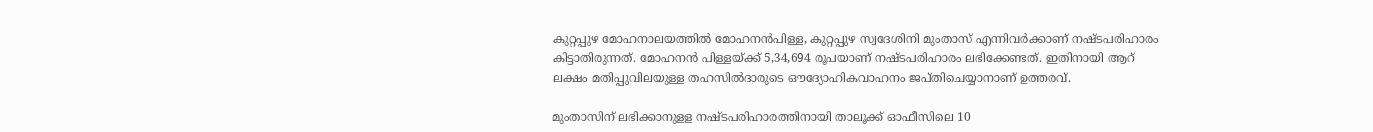കുറ്റപ്പുഴ മോഹനാലയത്തിൽ മോഹനൻപിള്ള, കുറ്റപ്പുഴ സ്വദേശിനി മുംതാസ് എന്നിവർക്കാണ് നഷ്ടപരിഹാരം കിട്ടാതിരുന്നത്. മോഹനൻ പിള്ളയ്ക്ക് 5,34,694 രൂപയാണ് നഷ്ടപരിഹാരം ലഭിക്കേണ്ടത്. ഇതിനായി ആറ് ലക്ഷം മതിപ്പുവിലയുള്ള തഹസിൽദാരുടെ ഔദ്യോഹികവാഹനം ജപ്തിചെയ്യാനാണ് ഉത്തരവ്.

മുംതാസിന് ലഭിക്കാനുളള നഷ്ടപരിഹാരത്തിനായി താലൂക്ക് ഓഫീസിലെ 10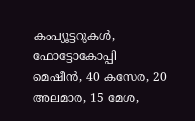കംപ്യൂട്ടറുകൾ, ഫോട്ടോകോപ്പി മെഷീൻ, 40 കസേര, 20 അലമാര, 15 മേശ,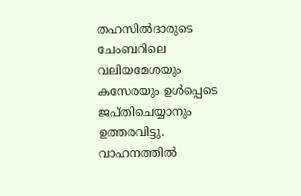തഹസിൽദാരുടെ ചേംബറിലെ വലിയമേശയും കസേരയും ഉൾപ്പെടെ ജപ്തിചെയ്യാനും ഉത്തരവിട്ടു. വാഹനത്തിൽ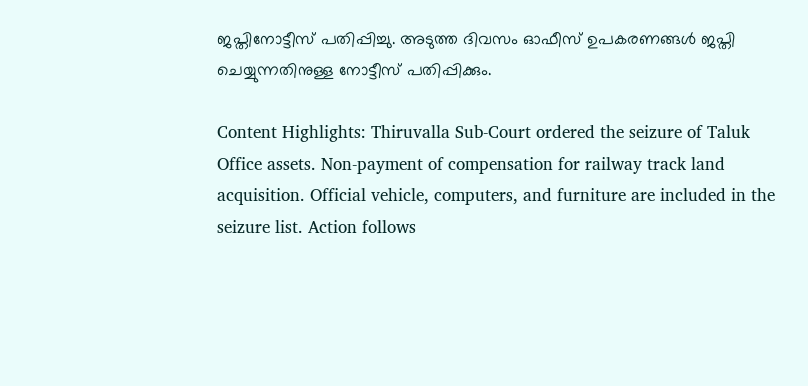ജപ്തിനോട്ടീസ് പതിപ്പിച്ചു. അടുത്ത ദിവസം ഓഫീസ് ഉപകരണങ്ങൾ ജപ്തി ചെയ്യുന്നതിനുള്ള നോട്ടീസ് പതിപ്പിക്കും.

Content Highlights: Thiruvalla Sub-Court ordered the seizure of Taluk Office assets. Non-payment of compensation for railway track land acquisition. Official vehicle, computers, and furniture are included in the seizure list. Action follows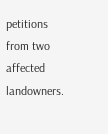petitions from two affected landowners.